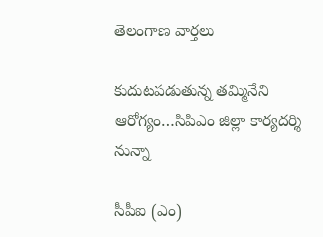తెలంగాణ వార్తలు

కుదుటపడుతున్న తమ్మినేని ఆరోగ్యం…సిపిఎం జిల్లా కార్యదర్శి నున్నా

సీపీఐ (ఎం)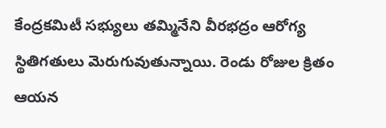కేంద్రకమిటీ సభ్యులు తమ్మినేని వీరభద్రం ఆరోగ్య స్థితిగతులు మెరుగువుతున్నాయి. రెండు రోజుల క్రితం ఆయన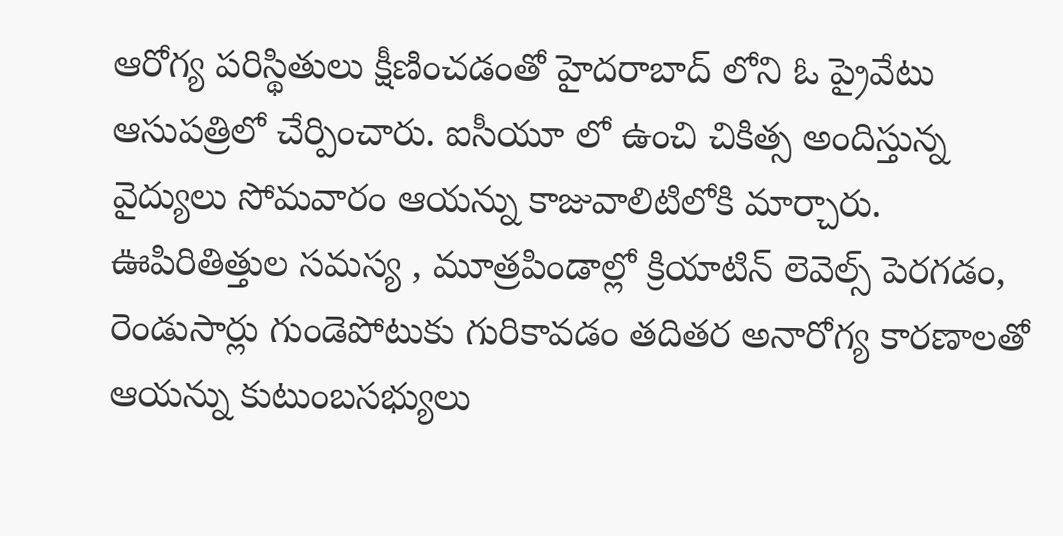ఆరోగ్య పరిస్థితులు క్షీణించడంతో హైదరాబాద్ లోని ఓ ప్రైవేటు ఆసుపత్రిలో చేర్పించారు. ఐసీయూ లో ఉంచి చికిత్స అందిస్తున్న వైద్యులు సోమవారం ఆయన్ను కాజువాలిటిలోకి మార్చారు. ఊపిరితిత్తుల సమస్య , మూత్రపిండాల్లో క్రియాటిన్ లెవెల్స్ పెరగడం, రెండుసార్లు గుండెపోటుకు గురికావడం తదితర అనారోగ్య కారణాలతో ఆయన్ను కుటుంబసభ్యులు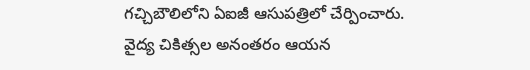గచ్చిబౌలిలోని ఏఐజీ ఆసుపత్రిలో చేర్పించారు. వైద్య చికిత్సల అనంతరం ఆయన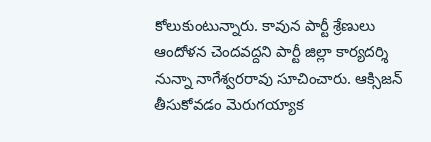కోలుకుంటున్నారు. కావున పార్టీ శ్రేణులు ఆందోళన చెందవద్దని పార్టీ జిల్లా కార్యదర్శి నున్నా నాగేశ్వరరావు సూచించారు. ఆక్సిజన్ తీసుకోవడం మెరుగయ్యాక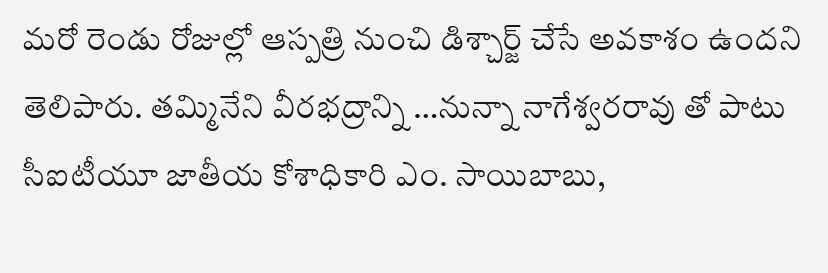మరో రెండు రోజుల్లో ఆస్పత్రి నుంచి డిశ్చార్జ్ చేసే అవకాశం ఉందని తెలిపారు. తమ్మినేని వీరభద్రాన్ని …ను‌న్నా నాగేశ్వరరావు తో పాటు సీఐటీయూ జాతీయ కోశాధికారి ఎం. సాయిబాబు,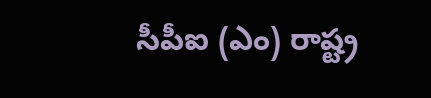సీపీఐ (ఎం) రాష్ట్ర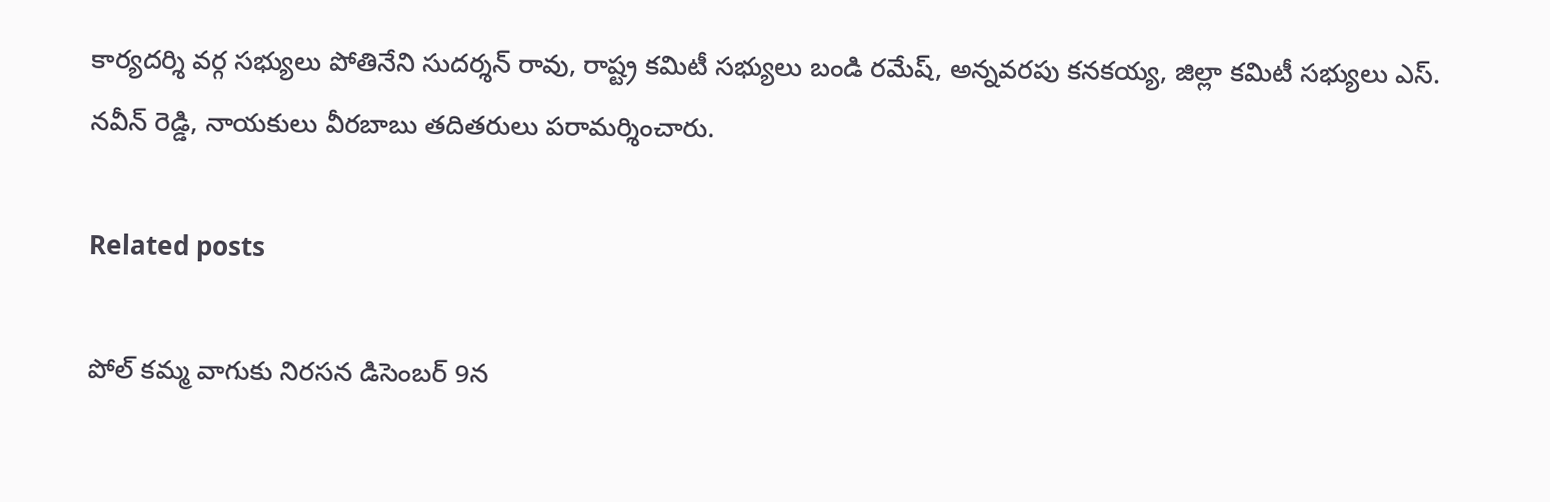కార్యదర్శి వర్గ సభ్యులు పోతినేని సుదర్శన్ రావు, రాష్ట్ర కమిటీ సభ్యులు బండి రమేష్, అన్నవరపు కనకయ్య, జిల్లా కమిటీ సభ్యులు ఎస్. నవీన్ రెడ్డి, నాయకులు వీరబాబు తదితరులు పరామర్శించారు.

Related posts

పోల్ కమ్మ వాగుకు నిరసన డిసెంబర్ 9న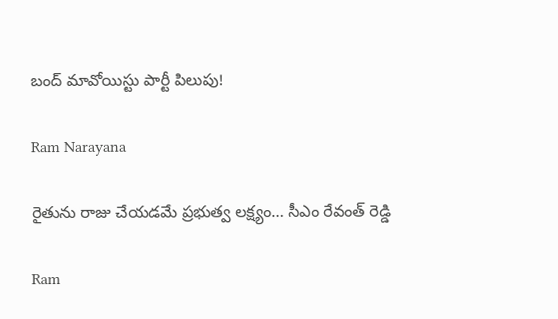బంద్ మావోయిస్టు పార్టీ పిలుపు!

Ram Narayana

రైతును రాజు చేయడమే ప్రభుత్వ లక్ష్యం… సీఎం రేవంత్ రెడ్డి

Ram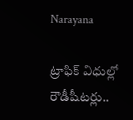Narayana

ట్రాఫిక్ విధుల్లో రౌడీషీటర్లు..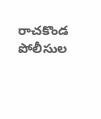రాచకొండ పోలీసుల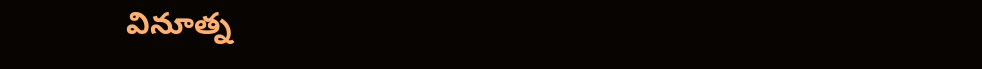వినూత్న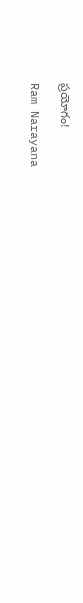ప్రయోగం!

Ram Narayana